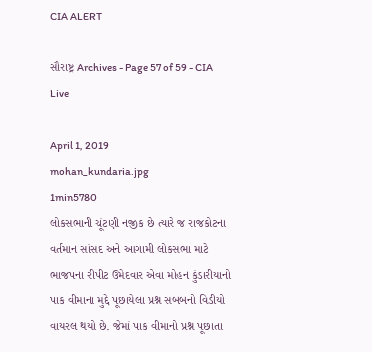CIA ALERT

સૌરાષ્ટ્ર Archives - Page 57 of 59 - CIA Live

April 1, 2019
mohan_kundaria.jpg
1min5780
લોકસભાની ચૂંટણી નજીક છે ત્યારે જ રાજકોટના વર્તમાન સાંસદ અને આગામી લોકસભા માટે ભાજપના રીપીટ ઉમેદવાર એવા મોહન કુંડારીયાનો પાક વીમાના મુદ્દે પૂછાયેલા પ્રશ્ન સબબનો વિડીયો વાયરલ થયો છે. જેમાં પાક વીમાનો પ્રશ્ન પૂછાતા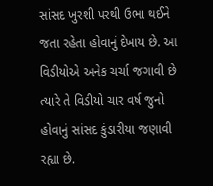સાંસદ ખુરશી પરથી ઉભા થઈને જતા રહેતા હોવાનું દેખાય છે. આ વિડીયોએ અનેક ચર્ચા જગાવી છે ત્યારે તે વિડીયો ચાર વર્ષ જુનો હોવાનું સાંસદ કુંડારીયા જણાવી રહ્યા છે.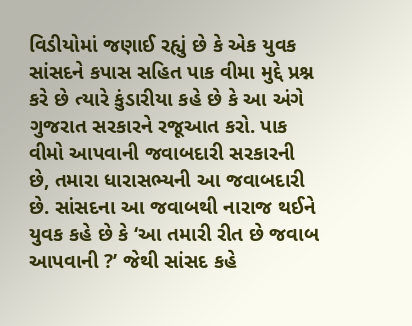વિડીયોમાં જણાઈ રહ્યું છે કે એક યુવક સાંસદને કપાસ સહિત પાક વીમા મુદ્દે પ્રશ્ન કરે છે ત્યારે કુંડારીયા કહે છે કે આ અંગે ગુજરાત સરકારને રજૂઆત કરો. પાક વીમો આપવાની જવાબદારી સરકારની છે, તમારા ધારાસભ્યની આ જવાબદારી છે. સાંસદના આ જવાબથી નારાજ થઈને યુવક કહે છે કે ‘આ તમારી રીત છે જવાબ આપવાની ?’ જેથી સાંસદ કહે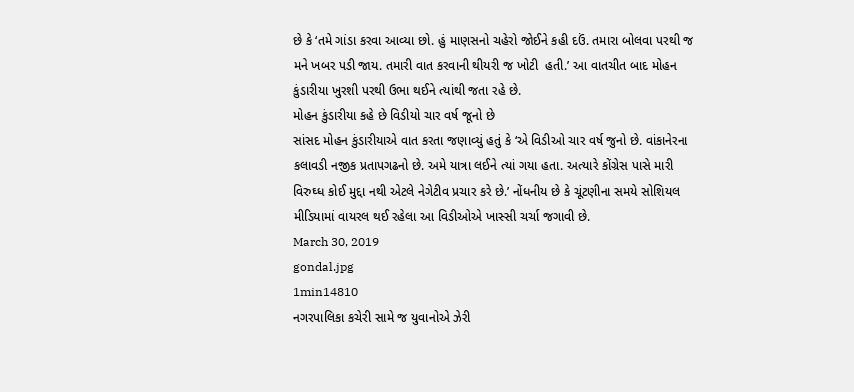છે કે ‘તમે ગાંડા કરવા આવ્યા છો. હું માણસનો ચહેરો જોઈને કહી દઉં. તમારા બોલવા પરથી જ મને ખબર પડી જાય. તમારી વાત કરવાની થીયરી જ ખોટી  હતી.’ આ વાતચીત બાદ મોહન કુંડારીયા ખુરશી પરથી ઉભા થઈને ત્યાંથી જતા રહે છે.
મોહન કુંડારીયા કહે છે વિડીયો ચાર વર્ષ જૂનો છે
સાંસદ મોહન કુંડારીયાએ વાત કરતા જણાવ્યું હતું કે ‘એ વિડીઓ ચાર વર્ષ જુનો છે. વાંકાનેરના કલાવડી નજીક પ્રતાપગઢનો છે. અમે યાત્રા લઈને ત્યાં ગયા હતા. અત્યારે કોંગ્રેસ પાસે મારી વિરુઘ્ધ કોઈ મુદ્દા નથી એટલે નેગેટીવ પ્રચાર કરે છે.’ નોંધનીય છે કે ચૂંટણીના સમયે સોશિયલ મીડિયામાં વાયરલ થઈ રહેલા આ વિડીઓએ ખાસ્સી ચર્ચા જગાવી છે.
March 30, 2019
gondal.jpg
1min14810
નગરપાલિકા કચેરી સામે જ યુવાનોએ ઝેરી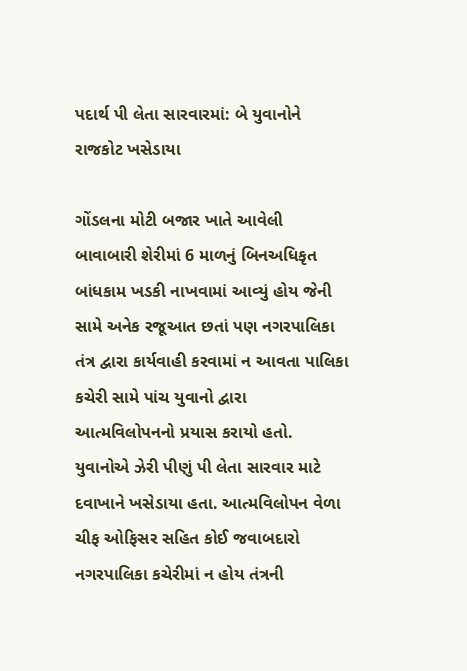પદાર્થ પી લેતા સારવારમાં: બે યુવાનોને રાજકોટ ખસેડાયા

ગોંડલના મોટી બજાર ખાતે આવેલી બાવાબારી શેરીમાં 6 માળનું બિનઅધિકૃત બાંધકામ ખડકી નાખવામાં આવ્યું હોય જેની સામે અનેક રજૂઆત છતાં પણ નગરપાલિકા તંત્ર દ્વારા કાર્યવાહી કરવામાં ન આવતા પાલિકા કચેરી સામે પાંચ યુવાનો દ્વારા આત્મવિલોપનનો પ્રયાસ કરાયો હતો. યુવાનોએ ઝેરી પીણું પી લેતા સારવાર માટે દવાખાને ખસેડાયા હતા. આત્મવિલોપન વેળા ચીફ ઓફિસર સહિત કોઈ જવાબદારો નગરપાલિકા કચેરીમાં ન હોય તંત્રની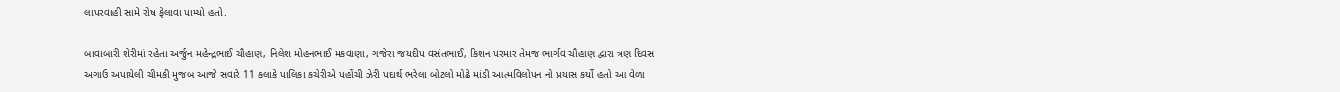લાપરવાહી સામે રોષ ફેલાવા પામ્યો હતો.

બાવાબારી શેરીમાં રહેતા અર્જુન મહેન્દ્રભાઈ ચૌહાણ, નિલેશ મોહનભાઈ મકવાણા, ગજેરા જયદીપ વસંતભાઈ, કિશન પરમાર તેમજ ભાર્ગવ ચૌહાણ દ્વારા ત્રણ દિવસ અગાઉ અપાયેલી ચીમકી મુજબ આજે સવારે 11 કલાકે પાલિકા કચેરીએ પહોંચી ઝેરી પદાર્થ ભરેલા બોટલો મોઢે માંડી આત્મવિલોપન નો પ્રયાસ કર્યો હતો આ વેળા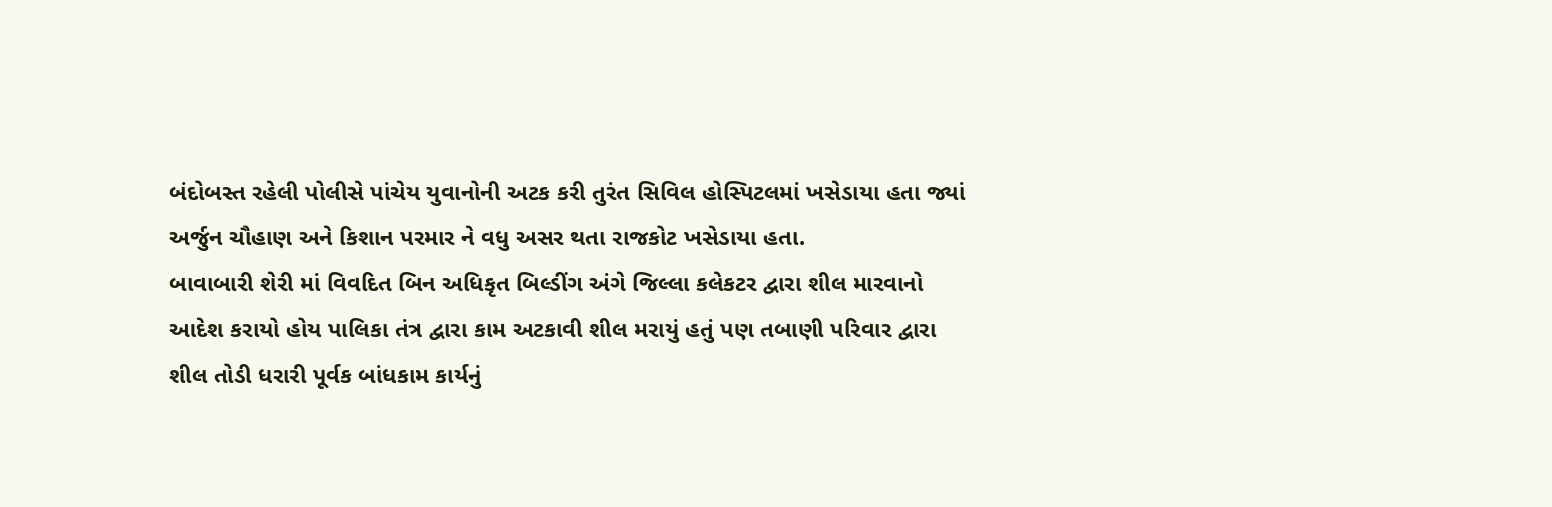બંદોબસ્ત રહેલી પોલીસે પાંચેય યુવાનોની અટક કરી તુરંત સિવિલ હોસ્પિટલમાં ખસેડાયા હતા જ્યાં અર્જુન ચૌહાણ અને કિશાન પરમાર ને વધુ અસર થતા રાજકોટ ખસેડાયા હતા.
બાવાબારી શેરી માં વિવદિત બિન અધિકૃત બિલ્ડીંગ અંગે જિલ્લા કલેકટર દ્વારા શીલ મારવાનો આદેશ કરાયો હોય પાલિકા તંત્ર દ્વારા કામ અટકાવી શીલ મરાયું હતું પણ તબાણી પરિવાર દ્વારા શીલ તોડી ધરારી પૂર્વક બાંધકામ કાર્યનું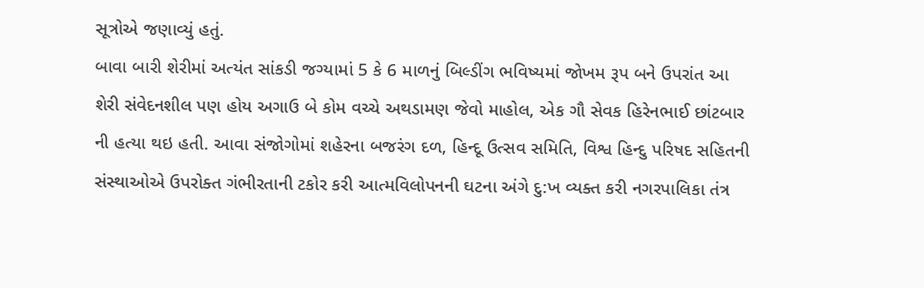સૂત્રોએ જણાવ્યું હતું.
બાવા બારી શેરીમાં અત્યંત સાંકડી જગ્યામાં 5 કે 6 માળનું બિલ્ડીંગ ભવિષ્યમાં જોખમ રૂપ બને ઉપરાંત આ શેરી સંવેદનશીલ પણ હોય અગાઉ બે કોમ વચ્ચે અથડામણ જેવો માહોલ, એક ગૌ સેવક હિરેનભાઈ છાંટબાર ની હત્યા થઇ હતી. આવા સંજોગોમાં શહેરના બજરંગ દળ, હિન્દૂ ઉત્સવ સમિતિ, વિશ્વ હિન્દુ પરિષદ સહિતની સંસ્થાઓએ ઉપરોક્ત ગંભીરતાની ટકોર કરી આત્મવિલોપનની ઘટના અંગે દુ:ખ વ્યક્ત કરી નગરપાલિકા તંત્ર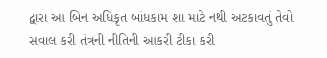દ્વારા આ બિન અધિકૃત બાંધકામ શા માટે નથી અટકાવતું તેવો સવાલ કરી તંત્રની નીતિની આકરી ટીકા કરી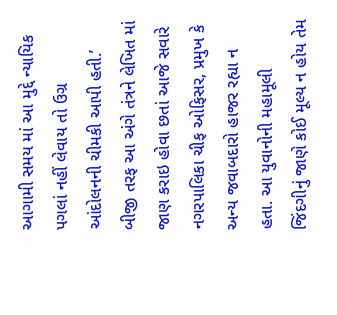આગામી સમય માં આ મુદ્દે ન્યાયિક પગલાં નહીં લેવાય તો ઉગ્ર આંદોલનની ચીમકી આપી હતી.’ બીજી તરફ આ અંગે તંત્રને લેખિત માં જાણ કરાઇ હોવા છતાં આજે સવારે નગરપાલિકા ચીફ ઓફિસર, પ્રમુખ કે અન્ય જવાબદારો હાજર રહ્યા ન હતા. આ યુવાનોની મહામૂલી જિંદગીનું જાણે કોઈ મૂલ્ય ન હોય તેમ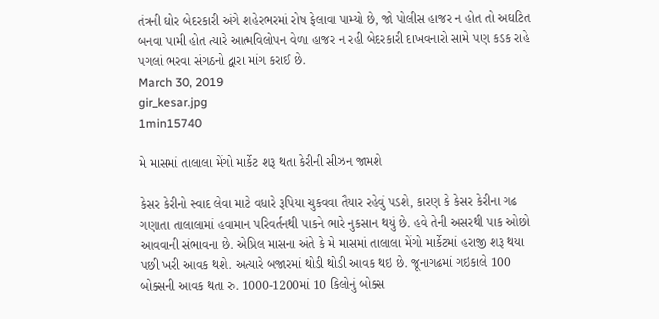તંત્રની ઘોર બેદરકારી અંગે શહેરભરમાં રોષ ફેલાવા પામ્યો છે, જો પોલીસ હાજર ન હોત તો અઘટિત બનવા પામી હોત ત્યારે આત્મવિલોપન વેળા હાજર ન રહી બેદરકારી દાખવનારો સામે પણ કડક રાહે પગલાં ભરવા સંગઠનો દ્વારા માંગ કરાઈ છે.
March 30, 2019
gir_kesar.jpg
1min15740

મે માસમાં તાલાલા મેંગો માર્કેટ શરૂ થતા કેરીની સીઝન જામશે

કેસર કેરીનો સ્વાદ લેવા માટે વધારે રૂપિયા ચુકવવા તૈયાર રહેવું પડશે, કારણ કે કેસર કેરીના ગઢ ગણાતા તાલાલામાં હવામાન પરિવર્તનથી પાકને ભારે નુકસાન થયું છે. હવે તેની અસરથી પાક ઓછો આવવાની સંભાવના છે. એપ્રિલ માસના અંતે કે મે માસમાં તાલાલા મેંગો માર્કેટમાં હરાજી શરૂ થયા પછી ખરી આવક થશે. અત્યારે બજારમાં થોડી થોડી આવક થઇ છે. જૂનાગઢમાં ગઇકાલે 100 બોક્સની આવક થતા રુ. 1000-1200માં 10 કિલોનું બોક્સ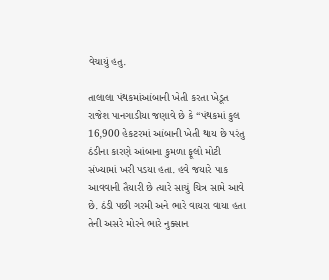વેચાયું હતુ.

તાલાલા પંથકમાંઆંબાની ખેતી કરતા ખેડૂત રાજેશ પાનગાડીયા જણાવે છે કે “પંથકમાં કુલ 16,900 હેકટરમાં આંબાની ખેતી થાય છે પરંતુ ઠંડીના કારણે આંબાના કુમળા ફૂલો મોટી સંખ્યામાં ખરી પડયા હતા. હવે જયારે પાક આવવાની તૈયારી છે ત્યારે સાચું ચિત્ર સામે આવે છે. ઠંડી પછી ગરમી અને ભારે વાયરા વાયા હતા તેની અસરે મોરને ભારે નુક્સાન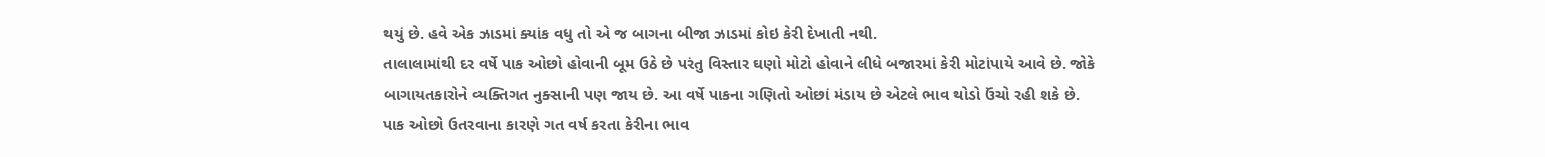થયું છે. હવે એક ઝાડમાં ક્યાંક વધુ તો એ જ બાગના બીજા ઝાડમાં કોઇ કેરી દેખાતી નથી.
તાલાલામાંથી દર વર્ષે પાક ઓછો હોવાની બૂમ ઉઠે છે પરંતુ વિસ્તાર ઘણો મોટો હોવાને લીધે બજારમાં કેરી મોટાંપાયે આવે છે. જોકે બાગાયતકારોને વ્યક્તિગત નુક્સાની પણ જાય છે. આ વર્ષે પાકના ગણિતો ઓછાં મંડાય છે એટલે ભાવ થોડો ઉંચો રહી શકે છે.
પાક ઓછો ઉતરવાના કારણે ગત વર્ષ કરતા કેરીના ભાવ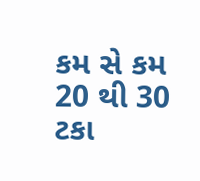કમ સે કમ 20 થી 30 ટકા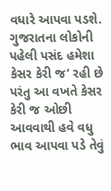વધારે આપવા પડશે. ગુજરાતના લોકોની પહેલી પસંદ હમેશા કેસર કેરી જ’ રહી છે પરંતુ આ વખતે કેસર કેરી જ ઓછી આવવાથી હવે વધુ ભાવ આપવા પડે તેવું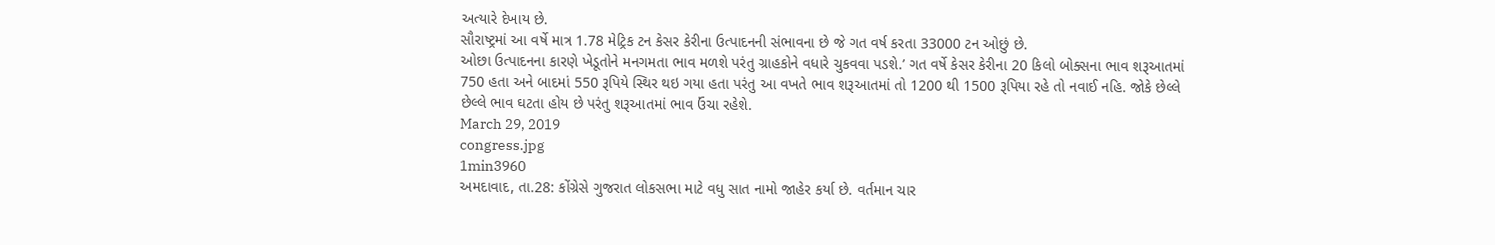અત્યારે દેખાય છે.
સૌરાષ્ટ્રમાં આ વર્ષે માત્ર 1.78 મેટ્રિક ટન કેસર કેરીના ઉત્પાદનની સંભાવના છે જે ગત વર્ષ કરતા 33000 ટન ઓછું છે.
ઓછા ઉત્પાદનના કારણે ખેડૂતોને મનગમતા ભાવ મળશે પરંતુ ગ્રાહકોને વધારે ચુકવવા પડશે.’ ગત વર્ષે કેસર કેરીના 20 કિલો બોક્સના ભાવ શરૂઆતમાં 750 હતા અને બાદમાં 550 રૂપિયે સ્થિર થઇ ગયા હતા પરંતુ આ વખતે ભાવ શરૂઆતમાં તો 1200 થી 1500 રૂપિયા રહે તો નવાઈ નહિ. જોકે છેલ્લે છેલ્લે ભાવ ઘટતા હોય છે પરંતુ શરૂઆતમાં ભાવ ઉંચા રહેશે.
March 29, 2019
congress.jpg
1min3960
અમદાવાદ, તા.28: કોંગ્રેસે ગુજરાત લોકસભા માટે વધુ સાત નામો જાહેર કર્યા છે. વર્તમાન ચાર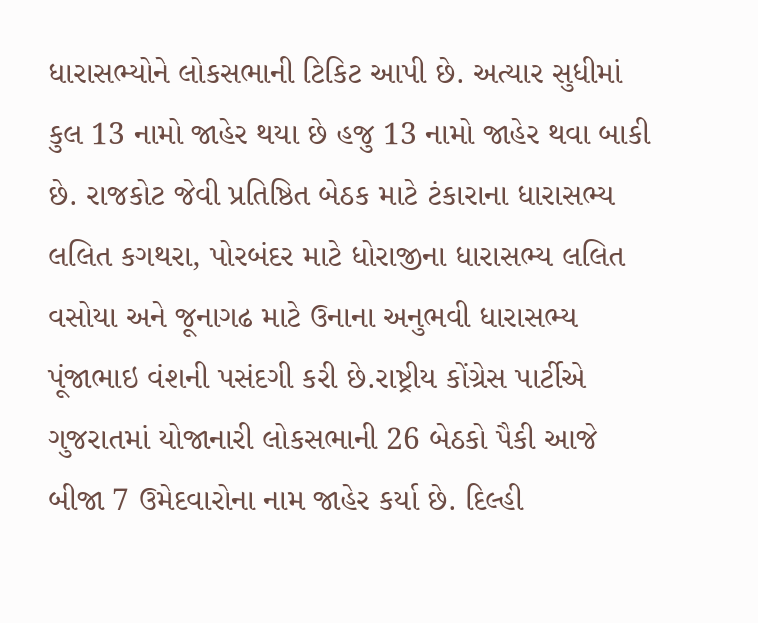ધારાસભ્યોને લોકસભાની ટિકિટ આપી છે. અત્યાર સુધીમાં કુલ 13 નામો જાહેર થયા છે હજુ 13 નામો જાહેર થવા બાકી છે. રાજકોટ જેવી પ્રતિષ્ઠિત બેઠક માટે ટંકારાના ધારાસભ્ય લલિત કગથરા, પોરબંદર માટે ધોરાજીના ધારાસભ્ય લલિત વસોયા અને જૂનાગઢ માટે ઉનાના અનુભવી ધારાસભ્ય પૂંજાભાઇ વંશની પસંદગી કરી છે.રાષ્ટ્રીય કોંગ્રેસ પાર્ટીએ ગુજરાતમાં યોજાનારી લોકસભાની 26 બેઠકો પૈકી આજે બીજા 7 ઉમેદવારોના નામ જાહેર કર્યા છે. દિલ્હી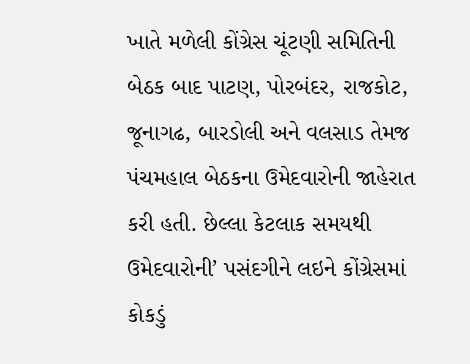ખાતે મળેલી કોંગ્રેસ ચૂંટણી સમિતિની બેઠક બાદ પાટણ, પોરબંદર, રાજકોટ, જૂનાગઢ, બારડોલી અને વલસાડ તેમજ પંચમહાલ બેઠકના ઉમેદવારોની જાહેરાત કરી હતી. છેલ્લા કેટલાક સમયથી ઉમેદવારોની’ પસંદગીને લઇને કોંગ્રેસમાં કોકડું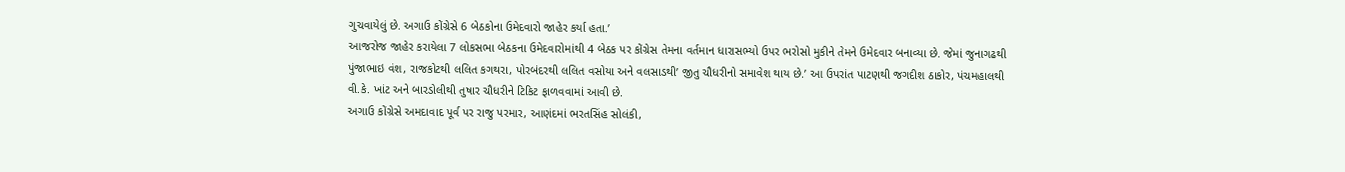ગુચવાયેલું છે. અગાઉ કોંગ્રેસે 6 બેઠકોના ઉમેદવારો જાહેર કર્યા હતા.’
આજરોજ જાહેર કરાયેલા 7 લોકસભા બેઠકના ઉમેદવારોમાંથી 4 બેઠક પર કોંગ્રેસ તેમના વર્તમાન ધારાસભ્યો ઉપર ભરોસો મુકીને તેમને ઉમેદવાર બનાવ્યા છે. જેમાં જુનાગઢથી પુંજાભાઇ વંશ, રાજકોટથી લલિત કગથરા, પોરબંદરથી લલિત વસોયા અને વલસાડથી’ જીતુ ચૌધરીનો સમાવેશ થાય છે.’ આ ઉપરાંત પાટણથી જગદીશ ઠાકોર, પંચમહાલથી વી.કે. ખાંટ અને બારડોલીથી તુષાર ચૌધરીને ટિકિટ ફાળવવામાં આવી છે.
અગાઉ કોંગ્રેસે અમદાવાદ પૂર્વ પર રાજુ પરમાર, આણંદમાં ભરતસિંહ સોલંકી,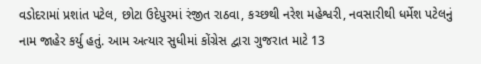વડોદરામાં પ્રશાંત પટેલ, છોટા ઉદેપુરમાં રંજીત રાઠવા, કચ્છથી નરેશ મહેશ્વરી, નવસારીથી ધર્મેશ પટેલનું નામ જાહેર કર્યુ હતું. આમ અત્યાર સુધીમાં કોંગ્રેસ દ્વારા ગુજરાત માટે 13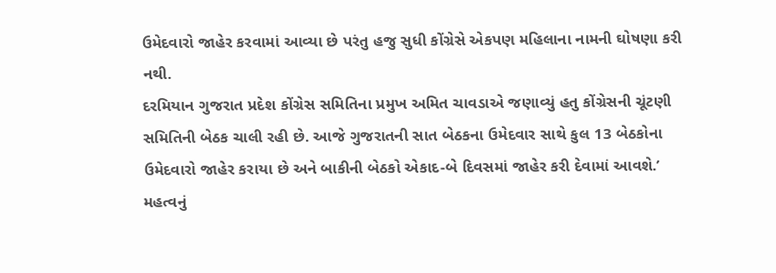ઉમેદવારો જાહેર કરવામાં આવ્યા છે પરંતુ હજુ સુધી કોંગ્રેસે એકપણ મહિલાના નામની ઘોષણા કરી નથી.
દરમિયાન ગુજરાત પ્રદેશ કોંગ્રેસ સમિતિના પ્રમુખ અમિત ચાવડાએ જણાવ્યું હતુ કોંગ્રેસની ચૂંટણી સમિતિની બેઠક ચાલી રહી છે. આજે ગુજરાતની સાત બેઠકના ઉમેદવાર સાથે કુલ 13 બેઠકોના ઉમેદવારો જાહેર કરાયા છે અને બાકીની બેઠકો એકાદ-બે દિવસમાં જાહેર કરી દેવામાં આવશે.’ મહત્વનું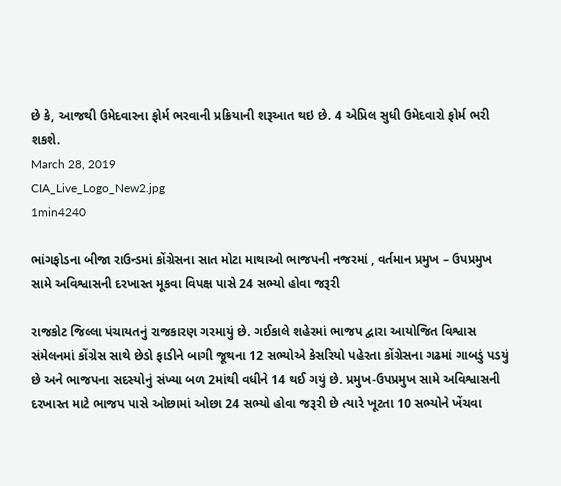છે કે, આજથી ઉમેદવારના ફોર્મ ભરવાની પ્રક્રિયાની શરૂઆત થઇ છે. 4 એપ્રિલ સુધી ઉમેદવારો ફોર્મ ભરી શકશે.
March 28, 2019
CIA_Live_Logo_New2.jpg
1min4240

ભાંગફોડના બીજા રાઉન્ડમાં કોંગ્રેસના સાત મોટા માથાઓ ભાજપની નજરમાં , વર્તમાન પ્રમુખ – ઉપપ્રમુખ સામે અવિશ્વાસની દરખાસ્ત મૂકવા વિપક્ષ પાસે 24 સભ્યો હોવા જરૂરી

રાજકોટ જિલ્લા પંચાયતનું રાજકારણ ગરમાયું છે. ગઈકાલે શહેરમાં ભાજપ દ્વારા આયોજિત વિશ્વાસ સંમેલનમાં કોંગ્રેસ સાથે છેડો ફાડીને બાગી જૂથના 12 સભ્યોએ કેસરિયો પહેરતા કોંગ્રેસના ગઢમાં ગાબડું પડયું છે અને ભાજપના સદસ્યોનું સંખ્યા બળ 2માંથી વધીને 14 થઈ ગયું છે. પ્રમુખ-ઉપપ્રમુખ સામે અવિશ્વાસની દરખાસ્ત માટે ભાજપ પાસે ઓછામાં ઓછા 24 સભ્યો હોવા જરૂરી છે ત્યારે ખૂટતા 10 સભ્યોને ખેંચવા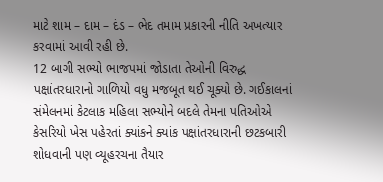માટે શામ – દામ – દંડ – ભેદ તમામ પ્રકારની નીતિ અખત્યાર કરવામાં આવી રહી છે.
12 બાગી સભ્યો ભાજપમાં જોડાતા તેઓની વિરુદ્ધ પક્ષાંતરધારાનો ગાળિયો વધુ મજબૂત થઈ ચૂક્યો છે. ગઈકાલનાં સંમેલનમાં કેટલાક મહિલા સભ્યોને બદલે તેમના પતિઓએ કેસરિયો ખેસ પહેરતાં ક્યાંકને ક્યાંક પક્ષાંતરધારાની છટકબારી શોધવાની પણ વ્યૂહરચના તૈયાર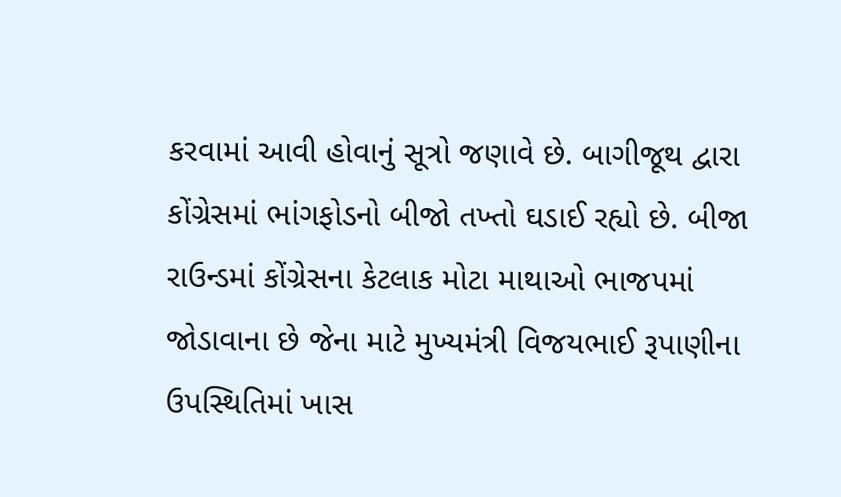કરવામાં આવી હોવાનું સૂત્રો જણાવે છે. બાગીજૂથ દ્વારા કોંગ્રેસમાં ભાંગફોડનો બીજો તખ્તો ઘડાઈ રહ્યો છે. બીજા રાઉન્ડમાં કોંગ્રેસના કેટલાક મોટા માથાઓ ભાજપમાં જોડાવાના છે જેના માટે મુખ્યમંત્રી વિજયભાઈ રૂપાણીના ઉપસ્થિતિમાં ખાસ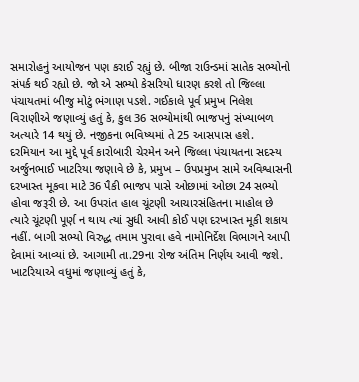સમારોહનું આયોજન પણ કરાઈ રહ્યું છે. બીજા રાઉન્ડમાં સાતેક સભ્યોનો સંપર્ક થઈ રહ્યો છે. જો એ સભ્યો કેસરિયો ધારણ કરશે તો જિલ્લા પંચાયતમાં બીજુ મોટું ભંગાણ પડશે. ગઈકાલે પૂર્વ પ્રમુખ નિલેશ વિરાણીએ જણાવ્યું હતું કે, કુલ 36 સભ્યોમાંથી ભાજપનું સંખ્યાબળ અત્યારે 14 થયું છે. નજીકના ભવિષ્યમાં તે 25 આસપાસ હશે.
દરમિયાન આ મુદ્દે પૂર્વ કારોબારી ચેરમેન અને જિલ્લા પંચાયતના સદસ્ય અર્જુનભાઈ ખાટરિયા જણાવે છે કે, પ્રમુખ – ઉપપ્રમુખ સામે અવિશ્વાસની દરખાસ્ત મૂકવા માટે 36 પૈકી ભાજપ પાસે ઓછામાં ઓછા 24 સભ્યો હોવા જરૂરી છે. આ ઉપરાંત હાલ ચૂંટણી આચારસંહિતના માહોલ છે ત્યારે ચૂંટણી પૂર્ણ ન થાય ત્યાં સુધી આવી કોઈ પણ દરખાસ્ત મૂકી શકાય નહીં. બાગી સભ્યો વિરુદ્ધ તમામ પુરાવા હવે નામોનિર્દેશ વિભાગને આપી દેવામાં આવ્યાં છે. આગામી તા.29ના રોજ અંતિમ નિર્ણય આવી જશે. ખાટરિયાએ વધુમાં જણાવ્યું હતું કે,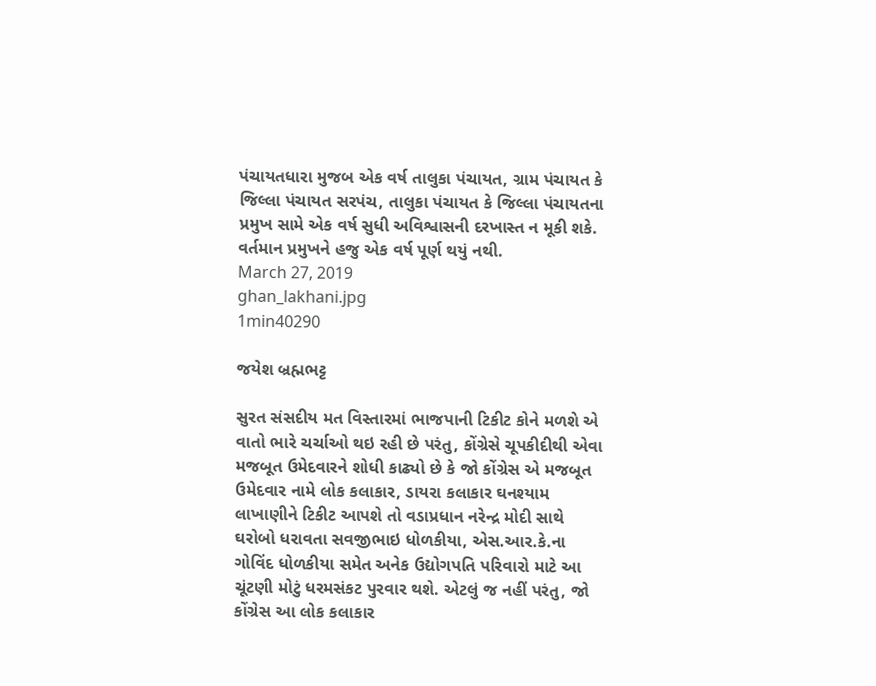પંચાયતધારા મુજબ એક વર્ષ તાલુકા પંચાયત, ગ્રામ પંચાયત કે જિલ્લા પંચાયત સરપંચ, તાલુકા પંચાયત કે જિલ્લા પંચાયતના પ્રમુખ સામે એક વર્ષ સુધી અવિશ્વાસની દરખાસ્ત ન મૂકી શકે. વર્તમાન પ્રમુખને હજુ એક વર્ષ પૂર્ણ થયું નથી.
March 27, 2019
ghan_lakhani.jpg
1min40290

જયેશ બ્રહ્મભટ્ટ

સુરત સંસદીય મત વિસ્તારમાં ભાજપાની ટિકીટ કોને મળશે એ વાતો ભારે ચર્ચાઓ થઇ રહી છે પરંતુ, કોંગ્રેસે ચૂપકીદીથી એવા મજબૂત ઉમેદવારને શોધી કાઢ્યો છે કે જો કોંગ્રેસ એ મજબૂત ઉમેદવાર નામે લોક કલાકાર, ડાયરા કલાકાર ઘનશ્યામ લાખાણીને ટિકીટ આપશે તો વડાપ્રધાન નરેન્દ્ર મોદી સાથે ઘરોબો ધરાવતા સવજીભાઇ ધોળકીયા, એસ.આર.કે.ના ગોવિંદ ધોળકીયા સમેત અનેક ઉદ્યોગપતિ પરિવારો માટે આ ચૂંટણી મોટું ધરમસંકટ પુરવાર થશે. એટલું જ નહીં પરંતુ, જો કોંગ્રેસ આ લોક કલાકાર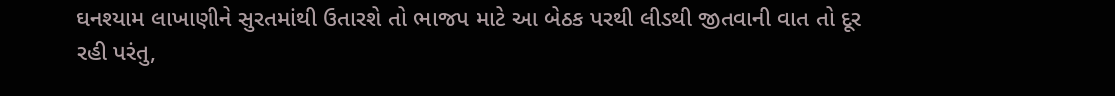ઘનશ્યામ લાખાણીને સુરતમાંથી ઉતારશે તો ભાજપ માટે આ બેઠક પરથી લીડથી જીતવાની વાત તો દૂર રહી પરંતુ,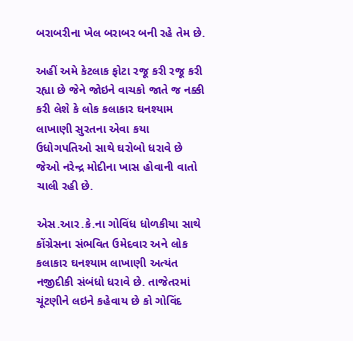બરાબરીના ખેલ બરાબર બની રહે તેમ છે.

અહીં અમે કેટલાક ફોટા રજૂ કરી રજૂ કરી રહ્યા છે જેને જોઇને વાચકો જાતે જ નક્કી કરી લેશે કે લોક કલાકાર ઘનશ્યામ લાખાણી સુરતના એવા કયા ઉધોગપતિઓ સાથે ઘરોબો ધરાવે છે જેઓ નરેન્દ્ર મોદીના ખાસ હોવાની વાતો ચાલી રહી છે.

એસ.આર.કે.ના ગોવિંધ ધોળકીયા સાથે કોંગ્રેસના સંભવિત ઉમેદવાર અને લોક કલાકાર ઘનશ્યામ લાખાણી અત્યંત નજીદીકી સંબંધો ધરાવે છે. તાજેતરમાં ચૂંટણીને લઇને કહેવાય છે કો ગોવિંદ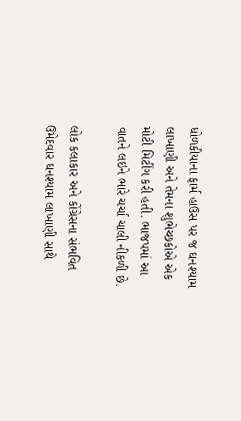ધોળકીયાના ફાર્મ હાઉસ પર જ ઘનશ્યામ લાખાણી અને તેમના શુભેચ્છકોએ એક મોટી મિટીંગ કરી હતી. ભાજપમાં આ વાતને લઇને ભારે ચર્ચા ચાલી નીકળી છે.

લોક કલાકાર અને કોંગ્રેસના સંભવિત ઉમેદવાર ઘનશ્યામ લાખાણી સાથે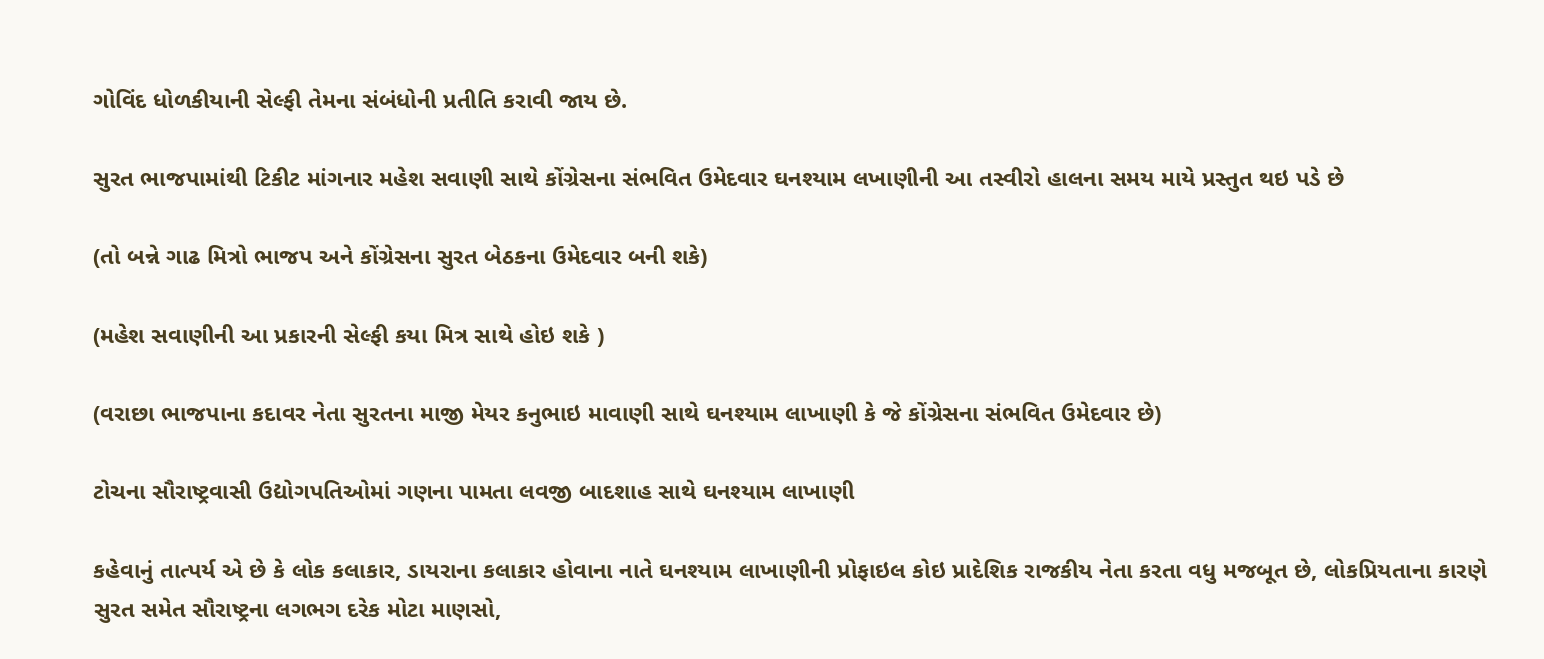ગોવિંદ ધોળકીયાની સેલ્ફી તેમના સંબંધોની પ્રતીતિ કરાવી જાય છે.

સુરત ભાજપામાંથી ટિકીટ માંગનાર મહેશ સવાણી સાથે કોંગ્રેસના સંભવિત ઉમેદવાર ઘનશ્યામ લખાણીની આ તસ્વીરો હાલના સમય માયે પ્રસ્તુત થઇ પડે છે

(તો બન્ને ગાઢ મિત્રો ભાજપ અને કોંગ્રેસના સુરત બેઠકના ઉમેદવાર બની શકે)

(મહેશ સવાણીની આ પ્રકારની સેલ્ફી કયા મિત્ર સાથે હોઇ શકે )

(વરાછા ભાજપાના કદાવર નેતા સુરતના માજી મેયર કનુભાઇ માવાણી સાથે ઘનશ્યામ લાખાણી કે જે કોંગ્રેસના સંભવિત ઉમેદવાર છે)

ટોચના સૌરાષ્ટ્રવાસી ઉદ્યોગપતિઓમાં ગણના પામતા લવજી બાદશાહ સાથે ઘનશ્યામ લાખાણી

કહેવાનું તાત્પર્ય એ છે કે લોક કલાકાર, ડાયરાના કલાકાર હોવાના નાતે ઘનશ્યામ લાખાણીની પ્રોફાઇલ કોઇ પ્રાદેશિક રાજકીય નેતા કરતા વધુ મજબૂત છે, લોકપ્રિયતાના કારણે સુરત સમેત સૌરાષ્ટ્રના લગભગ દરેક મોટા માણસો,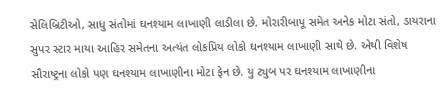સેલિબ્રિટીઓ, સાધુ સંતોમાં ઘનશ્યામ લાખાણી લાડીલા છે. મોરારીબાપૂ સમેત અનેક મોટા સંતો, ડાયરાના સુપર સ્ટાર માયા આહિર સમેતના અત્યંત લોકપ્રિય લોકો ઘનશ્યામ લાખાણી સાથે છે. એથી વિશેષ સૌરાષ્ટ્રના લોકો પણ ઘનશ્યામ લાખાણીના મોટા ફેન છે. યુ ટ્યુબ પર ઘનશ્યામ લાખાણીના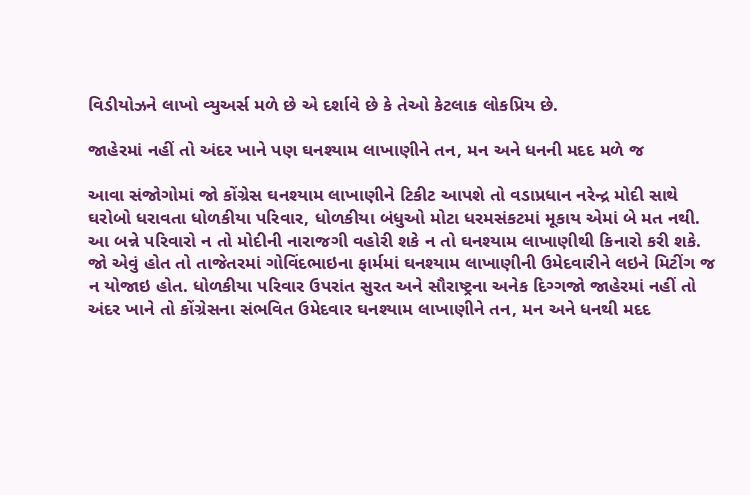વિડીયોઝને લાખો વ્યુઅર્સ મળે છે એ દર્શાવે છે કે તેઓ કેટલાક લોકપ્રિય છે.

જાહેરમાં નહીં તો અંદર ખાને પણ ઘનશ્યામ લાખાણીને તન, મન અને ધનની મદદ મળે જ

આવા સંજોગોમાં જો કોંગ્રેસ ઘનશ્યામ લાખાણીને ટિકીટ આપશે તો વડાપ્રધાન નરેન્દ્ર મોદી સાથે ઘરોબો ધરાવતા ધોળકીયા પરિવાર, ધોળકીયા બંધુઓ મોટા ધરમસંકટમાં મૂકાય એમાં બે મત નથી. આ બન્ને પરિવારો ન તો મોદીની નારાજગી વહોરી શકે ન તો ઘનશ્યામ લાખાણીથી કિનારો કરી શકે. જો એવું હોત તો તાજેતરમાં ગોવિંદભાઇના ફાર્મમાં ઘનશ્યામ લાખાણીની ઉમેદવારીને લઇને મિટીંગ જ ન યોજાઇ હોત. ધોળકીયા પરિવાર ઉપરાંત સુરત અને સૌરાષ્ટ્રના અનેક દિગ્ગજો જાહેરમાં નહીં તો અંદર ખાને તો કોંગ્રેસના સંભવિત ઉમેદવાર ઘનશ્યામ લાખાણીને તન, મન અને ધનથી મદદ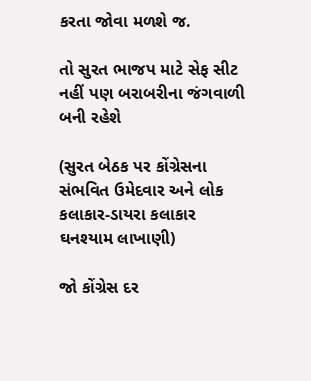કરતા જોવા મળશે જ.

તો સુરત ભાજપ માટે સેફ સીટ નહીં પણ બરાબરીના જંગવાળી બની રહેશે

(સુરત બેઠક પર કોંગ્રેસના સંભવિત ઉમેદવાર અને લોક કલાકાર-ડાયરા કલાકાર ઘનશ્યામ લાખાણી)

જો કોંગ્રેસ દર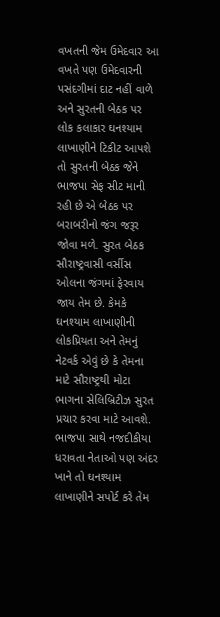વખતની જેમ ઉમેદવાર આ વખતે પણ ઉમેદવારની પસંદગીમાં દાટ નહીં વાળે અને સુરતની બેઠક પર લોક કલાકાર ઘનશ્યામ લાખાણીને ટિકીટ આપશે તો સુરતની બેઠક જેને ભાજપા સેફ સીટ માની રહી છે એ બેઠક પર બરાબરીનો જંગ જરૂર જોવા મળે. સુરત બેઠક સૌરાષ્ટ્રવાસી વર્સીસ ઓલના જંગમાં ફેરવાય જાય તેમ છે. કેમકે ઘનશ્યામ લાખાણીની લોકપ્રિયતા અને તેમનું નેટવર્ક એવું છે કે તેમના માટે સૌરાષ્ટ્રથી મોટા ભાગના સેલિબ્રિટીઝ સુરત પ્રચાર કરવા માટે આવશે. ભાજપા સાથે નજદીકીયા ધરાવતા નેતાઓ પણ અંદર ખાને તો ઘનશ્યામ લાખાણીને સપોર્ટ કરે તેમ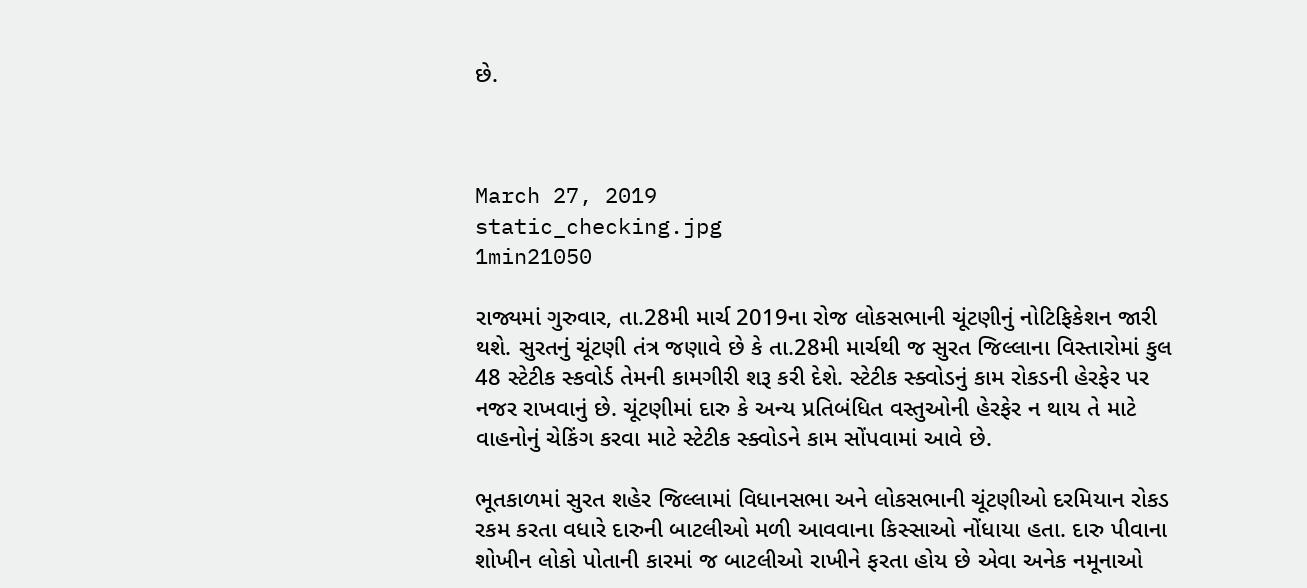છે.



March 27, 2019
static_checking.jpg
1min21050

રાજ્યમાં ગુરુવાર, તા.28મી માર્ચ 2019ના રોજ લોકસભાની ચૂંટણીનું નોટિફિકેશન જારી થશે. સુરતનું ચૂંટણી તંત્ર જણાવે છે કે તા.28મી માર્ચથી જ સુરત જિલ્લાના વિસ્તારોમાં કુલ 48 સ્ટેટીક સ્કવોર્ડ તેમની કામગીરી શરૂ કરી દેશે. સ્ટેટીક સ્ક્વોડનું કામ રોકડની હેરફેર પર નજર રાખવાનું છે. ચૂંટણીમાં દારુ કે અન્ય પ્રતિબંધિત વસ્તુઓની હેરફેર ન થાય તે માટે વાહનોનું ચેકિંગ કરવા માટે સ્ટેટીક સ્ક્વોડને કામ સોંપવામાં આવે છે.

ભૂતકાળમાં સુરત શહેર જિલ્લામાં વિધાનસભા અને લોકસભાની ચૂંટણીઓ દરમિયાન રોકડ રકમ કરતા વધારે દારુની બાટલીઓ મળી આવવાના કિસ્સાઓ નોંધાયા હતા. દારુ પીવાના શોખીન લોકો પોતાની કારમાં જ બાટલીઓ રાખીને ફરતા હોય છે એવા અનેક નમૂનાઓ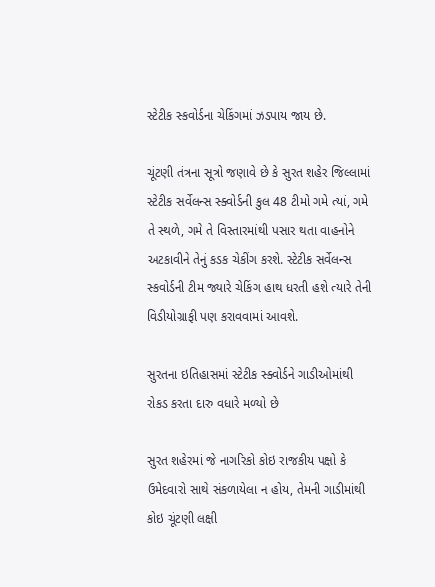સ્ટેટીક સ્કવોર્ડના ચેકિંગમાં ઝડપાય જાય છે.

ચૂંટણી તંત્રના સૂત્રો જણાવે છે કે સુરત શહેર જિલ્લામાં સ્ટેટીક સર્વેલન્સ સ્ક્વોર્ડની કુલ 48 ટીમો ગમે ત્યાં, ગમે તે સ્થળે, ગમે તે વિસ્તારમાંથી પસાર થતા વાહનોને અટકાવીને તેનું કડક ચેકીંગ કરશે. સ્ટેટીક સર્વેલન્સ સ્કવોર્ડની ટીમ જ્યારે ચેકિંગ હાથ ધરતી હશે ત્યારે તેની વિડીયોગ્રાફી પણ કરાવવામાં આવશે.

સુરતના ઇતિહાસમાં સ્ટેટીક સ્ક્વોર્ડને ગાડીઓમાંથી રોકડ કરતા દારુ વધારે મળ્યો છે

સુરત શહેરમાં જે નાગરિકો કોઇ રાજકીય પક્ષો કે ઉમેદવારો સાથે સંકળાયેલા ન હોય, તેમની ગાડીમાંથી કોઇ ચૂંટણી લક્ષી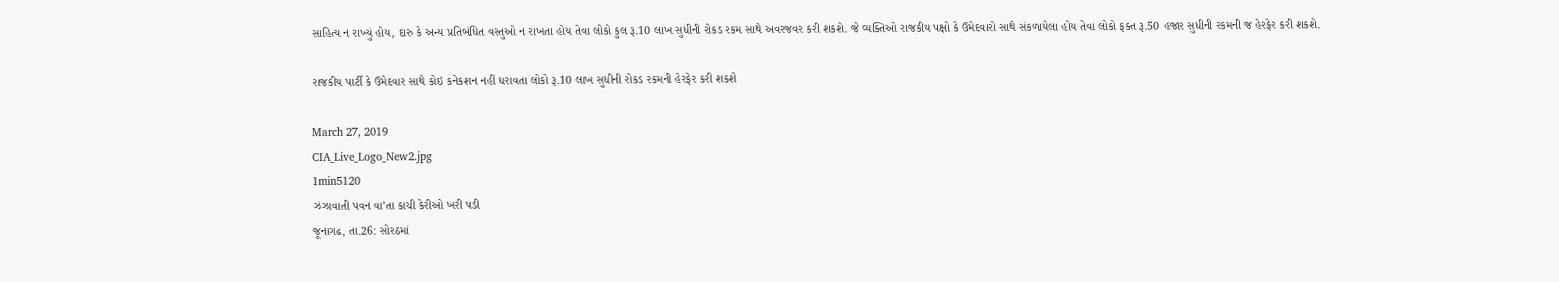સાહિત્ય ન રાખ્યું હોય, દારુ કે અન્ય પ્રતિબંધિત વસ્તુઓ ન રાખતા હોય તેવા લોકો કુલ રૂ.10 લાખ સુધીની રોકડ રકમ સાથે અવરજવર કરી શકશે. જે વ્યક્તિઓ રાજકીય પક્ષો કે ઉમેદવારો સાથે સંકળાયેલા હોય તેવા લોકો ફક્ત રૂ.50 હજાર સુધીની રકમની જ હેરફેર કરી શકશે.

રાજકીય પાર્ટી કે ઉમેદવાર સાથે કોઇ કનેકશન નહીં ધરાવતા લોકો રૂ.10 લાખ સુધીની રોકડ રકમની હેરફેર કરી શકશે

March 27, 2019
CIA_Live_Logo_New2.jpg
1min5120
ઝંઝાવાતી પવન વા’તા કાચી કેરીઓ ખરી પડી
જૂનાગઢ, તા.26: સોરઠમાં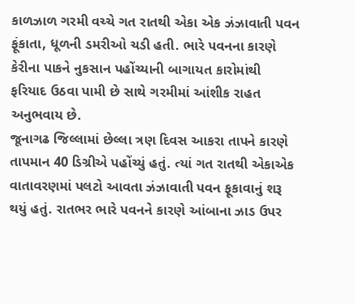કાળઝાળ ગરમી વચ્ચે ગત રાતથી એકા એક ઝંઝાવાતી પવન ફૂંકાતા, ધૂળની ડમરીઓ ચડી હતી. ભારે પવનના કારણે કેરીના પાકને નુકસાન પહોંચ્યાની બાગાયત કારોમાંથી ફરિયાદ ઉઠવા પામી છે સાથે ગરમીમાં આંશીક રાહત અનુભવાય છે.
જૂનાગઢ જિલ્લામાં છેલ્લા ત્રણ દિવસ આકરા તાપને કારણે તાપમાન 40 ડિગ્રીએ પહોંચ્યું હતું. ત્યાં ગત રાતથી એકાએક વાતાવરણમાં પલટો આવતા ઝંઝાવાતી પવન ફૂકાવાનું શરૂ થયું હતું. રાતભર ભારે પવનને કારણે આંબાના ઝાડ ઉપર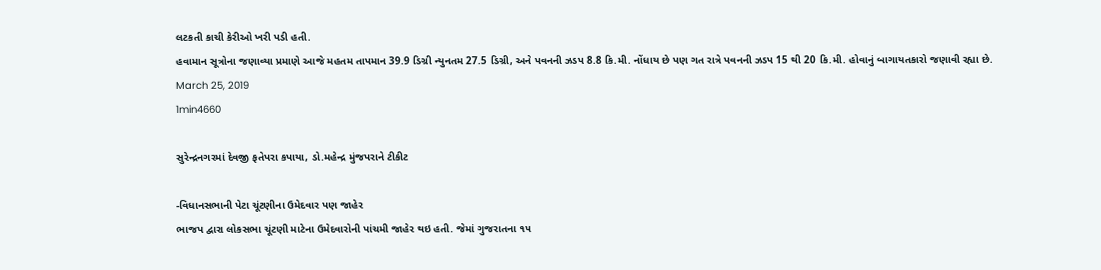લટકતી કાચી કેરીઓ ખરી પડી હતી.
હવામાન સૂત્રોના જણાવ્યા પ્રમાણે આજે મહતમ તાપમાન 39.9 ડિગ્રી ન્યુનતમ 27.5 ડિગ્રી, અને પવનની ઝડપ 8.8 કિ.મી. નોંધાય છે પણ ગત રાત્રે પવનની ઝડપ 15 થી 20 કિ.મી. હોવાનું બાગાયતકારો જણાવી રહ્યા છે.
March 25, 2019
1min4660

સુરેન્દ્રનગરમાં દેવજી ફતેપરા કપાયા, ડો.મહેન્દ્ર મુંજપરાને ટીકીટ

-વિધાનસભાની પેટા ચૂંટણીના ઉમેદવાર પણ જાહેર
ભાજપ દ્વારા લોકસભા ચૂંટણી માટેના ઉમેદવારોની પાંચમી જાહેર થઇ હતી. જેમાં ગુજરાતના ૧૫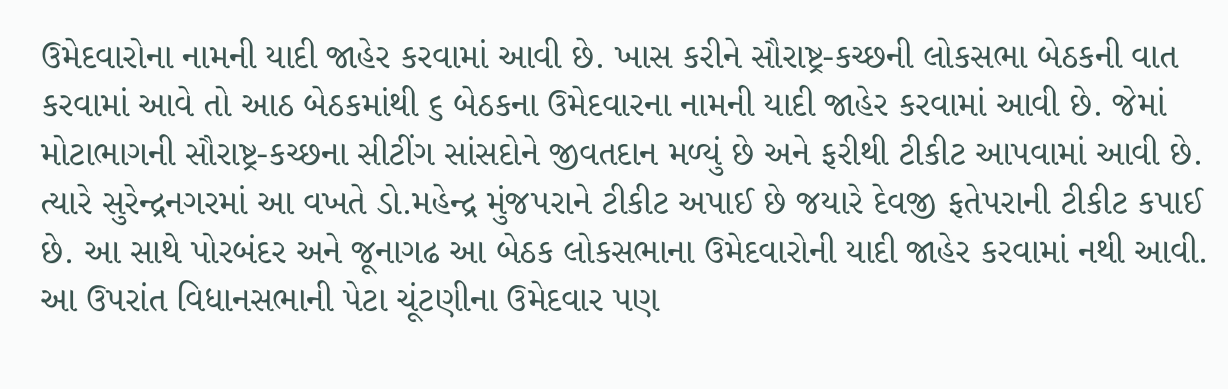ઉમેદવારોના નામની યાદી જાહેર કરવામાં આવી છે. ખાસ કરીને સૌરાષ્ટ્ર-કચ્છની લોકસભા બેઠકની વાત કરવામાં આવે તો આઠ બેઠકમાંથી ૬ બેઠકના ઉમેદવારના નામની યાદી જાહેર કરવામાં આવી છે. જેમાં મોટાભાગની સૌરાષ્ટ્ર-કચ્છના સીટીંગ સાંસદોને જીવતદાન મળ્યું છે અને ફરીથી ટીકીટ આપવામાં આવી છે.
ત્યારે સુરેન્દ્રનગરમાં આ વખતે ડો.મહેન્દ્ર મુંજપરાને ટીકીટ અપાઈ છે જયારે દેવજી ફતેપરાની ટીકીટ કપાઈ છે. આ સાથે પોરબંદર અને જૂનાગઢ આ બેઠક લોકસભાના ઉમેદવારોની યાદી જાહેર કરવામાં નથી આવી. આ ઉપરાંત વિધાનસભાની પેટા ચૂંટણીના ઉમેદવાર પણ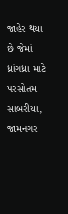જાહેર થયા છે જેમાં ધ્રાંગધ્રા માટે પરસોતમ સાબરીયા, જામનગર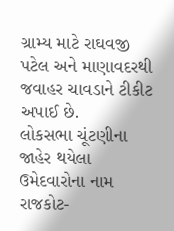ગ્રામ્ય માટે રાઘવજી પટેલ અને માણાવદરથી જવાહર ચાવડાને ટીકીટ અપાઈ છે.
લોકસભા ચૂંટણીના જાહેર થયેલા ઉમેદવારોના નામ
રાજકોટ-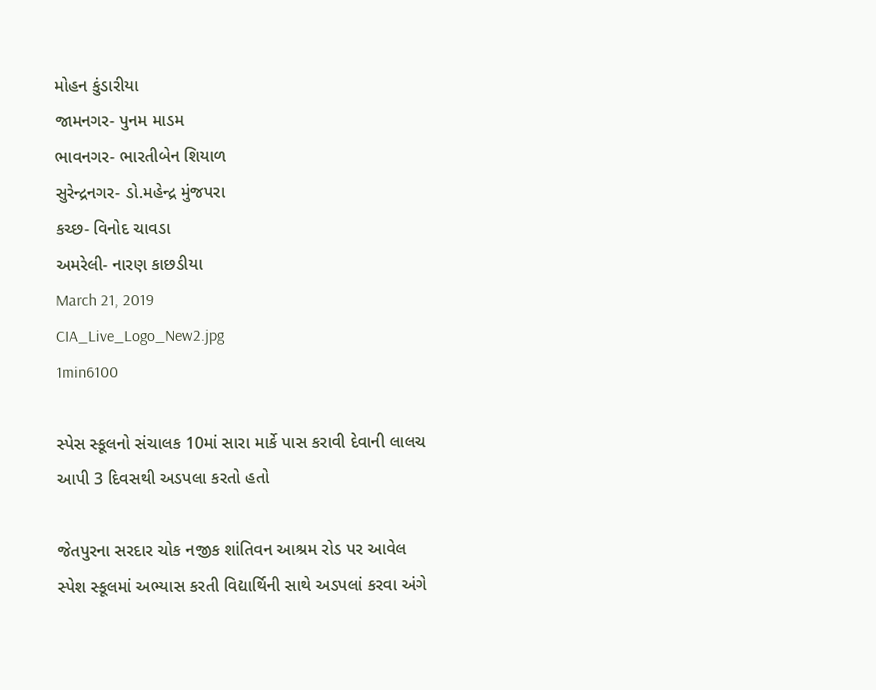મોહન કુંડારીયા
જામનગર- પુનમ માડમ
ભાવનગર- ભારતીબેન શિયાળ
સુરેન્દ્રનગર- ડો.મહેન્દ્ર મુંજપરા
કચ્છ- વિનોદ ચાવડા
અમરેલી- નારણ કાછડીયા
March 21, 2019
CIA_Live_Logo_New2.jpg
1min6100

સ્પેસ સ્કૂલનો સંચાલક 10માં સારા માર્કે પાસ કરાવી દેવાની લાલચ આપી 3 દિવસથી અડપલા કરતો હતો

જેતપુરના સરદાર ચોક નજીક શાંતિવન આશ્રમ રોડ પર આવેલ સ્પેશ સ્કૂલમાં અભ્યાસ કરતી વિદ્યાર્થિની સાથે અડપલાં કરવા અંગે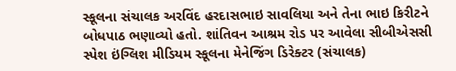સ્કૂલના સંચાલક અરવિંદ હરદાસભાઇ સાવલિયા અને તેના ભાઇ કિરીટને બોધપાઠ ભણાવ્યો હતો. શાંતિવન આશ્રમ રોડ પર આવેલા સીબીએસસી સ્પેશ ઇંગ્લિશ મીડિયમ સ્કૂલના મેનેજિંગ ડિરેક્ટર (સંચાલક)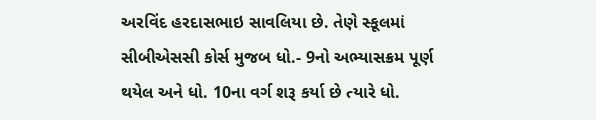અરવિંદ હરદાસભાઇ સાવલિયા છે. તેણે સ્કૂલમાં સીબીએસસી કોર્સ મુજબ ધો.- 9નો અભ્યાસક્રમ પૂર્ણ થયેલ અને ધો. 10ના વર્ગ શરૂ કર્યા છે ત્યારે ધો.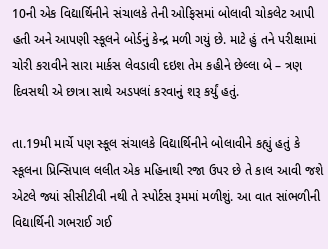10ની એક વિદ્યાર્થિનીને સંચાલકે તેની ઓફિસમાં બોલાવી ચોકલેટ આપી હતી અને આપણી સ્કૂલને બોર્ડનું કેન્દ્ર મળી ગયું છે. માટે હું તને પરીક્ષામાં ચોરી કરાવીને સારા માર્કસ લેવડાવી દઇશ તેમ કહીને છેલ્લા બે – ત્રણ દિવસથી એ છાત્રા સાથે અડપલાં કરવાનું શરૂ કર્યું હતું.

તા.19મી માર્ચે પણ સ્કૂલ સંચાલકે વિદ્યાર્થિનીને બોલાવીને કહ્યું હતું કે સ્કૂલના પ્રિન્સિપાલ લલીત એક મહિનાથી રજા ઉપર છે તે કાલ આવી જશે એટલે જ્યાં સીસીટીવી નથી તે સ્પોર્ટસ રૂમમાં મળીશું. આ વાત સાંભળીની વિદ્યાર્થિની ગભરાઈ ગઈ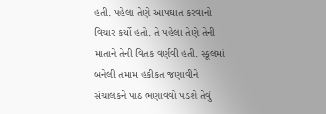હતી. પહેલા તેણે આપઘાત કરવાનો વિચાર કર્યો હતો. તે પહેલા તેણે તેની માતાને તેની વિતક વર્ણવી હતી. સ્કૂલમાં બનેલી તમામ હકીકત જણાવીને સંચાલકને પાઠ ભણાવવો પડશે તેવું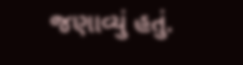જણાવ્યું હતું.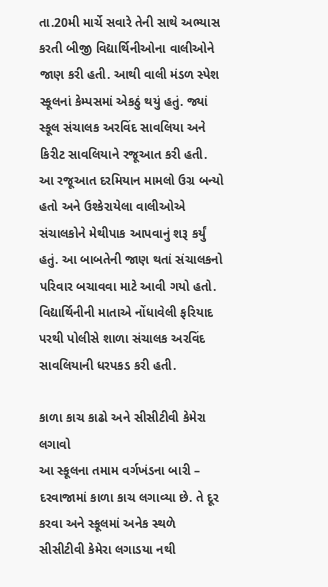તા.20મી માર્ચે સવારે તેની સાથે અભ્યાસ કરતી બીજી વિદ્યાર્થિનીઓના વાલીઓને જાણ કરી હતી. આથી વાલી મંડળ સ્પેશ સ્કૂલનાં કેમ્પસમાં એકઠું થયું હતું. જ્યાં સ્કૂલ સંચાલક અરવિંદ સાવલિયા અને કિરીટ સાવલિયાને રજૂઆત કરી હતી. આ રજૂઆત દરમિયાન મામલો ઉગ્ર બન્યો હતો અને ઉશ્કેરાયેલા વાલીઓએ સંચાલકોને મેથીપાક આપવાનું શરૂ કર્યું હતું. આ બાબતેની જાણ થતાં સંચાલકનો પરિવાર બચાવવા માટે આવી ગયો હતો. વિદ્યાર્થિનીની માતાએ નોંધાવેલી ફરિયાદ પરથી પોલીસે શાળા સંચાલક અરવિંદ સાવલિયાની ધરપકડ કરી હતી.

કાળા કાચ કાઢો અને સીસીટીવી કેમેરા લગાવો
આ સ્કૂલના તમામ વર્ગખંડના બારી – દરવાજામાં કાળા કાચ લગાવ્યા છે. તે દૂર કરવા અને સ્કૂલમાં અનેક સ્થળે સીસીટીવી કેમેરા લગાડયા નથી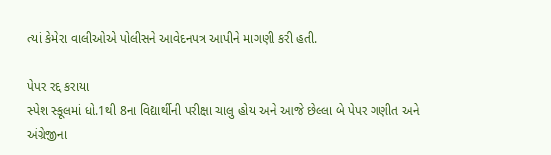ત્યાં કેમેરા વાલીઓએ પોલીસને આવેદનપત્ર આપીને માગણી કરી હતી.

પેપર રદ્દ કરાયા
સ્પેશ સ્કૂલમાં ધો.1થી 8ના વિદ્યાર્થીની પરીક્ષા ચાલુ હોય અને આજે છેલ્લા બે પેપર ગણીત અને અંગ્રેજીના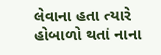લેવાના હતા ત્યારે હોબાળો થતાં નાના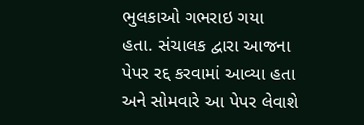ભુલકાઓ ગભરાઇ ગયા હતા. સંચાલક દ્વારા આજના પેપર રદ્દ કરવામાં આવ્યા હતા અને સોમવારે આ પેપર લેવાશે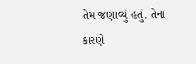તેમ જણાવ્યું હતું. તેના કારણે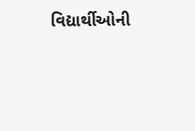વિદ્યાર્થીઓની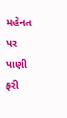મહેનત પર પાણી ફરી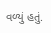વળ્યું હતું.